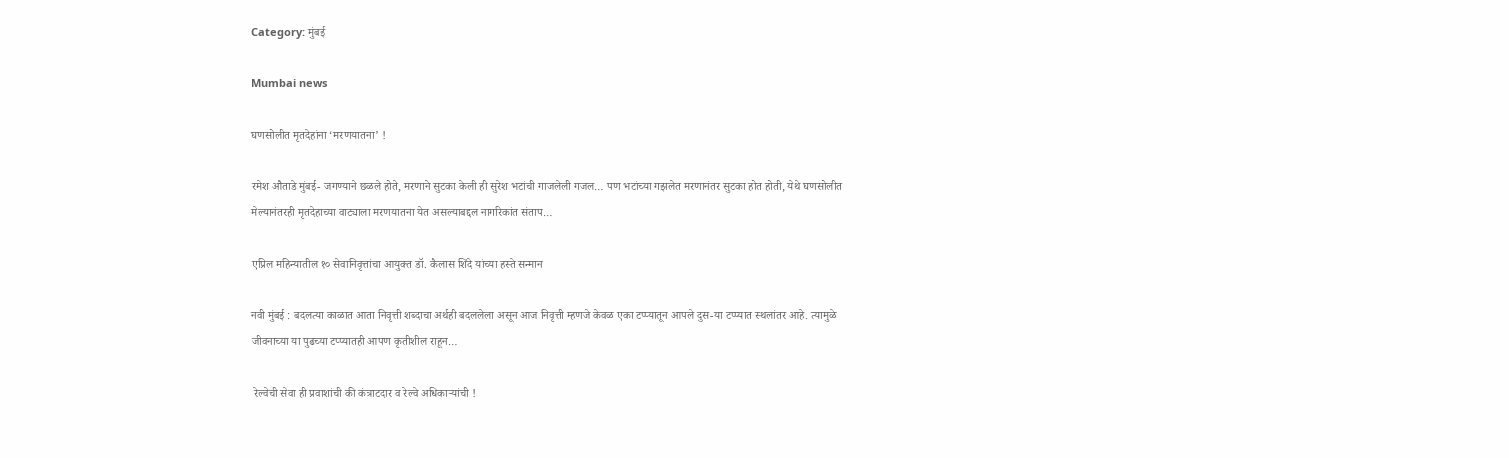Category: मुंबई

Mumbai news

घणसोलीत मृतदेहांना ‘मरणयातना’ !

रमेश औताडे मुंबई- जगण्याने छळले होते, मरणाने सुटका केली ही सुरेश भटांची गाजलेली गजल… पण भटांच्या गझलेत मरणानंतर सुटका होत होती, येथे घणसोलीत मेल्यानंतरही मृतदेहाच्या वाट्याला मरणयातना येत असल्याबद्दल नागरिकांत संताप…

एप्रिल महिन्यातील १० सेवानिवृत्तांचा आयुक्त डॉ. कैलास शिंदे यांच्या हस्ते सन्मान

नवी मुंबई : बदलत्या काळात आता निवृत्ती शब्दाचा अर्थही बदललेला असून आज निवृत्ती म्हणजे केवळ एका टप्प्यातून आपले दुस-या टप्प्यात स्थलांतर आहे. त्यामुळे जीवनाच्या या पुढच्या टप्प्यातही आपण कृतीशील राहून…

 रेल्वेची सेवा ही प्रवाशांची की कंत्राटदार व रेल्वे अधिकाऱ्यांची !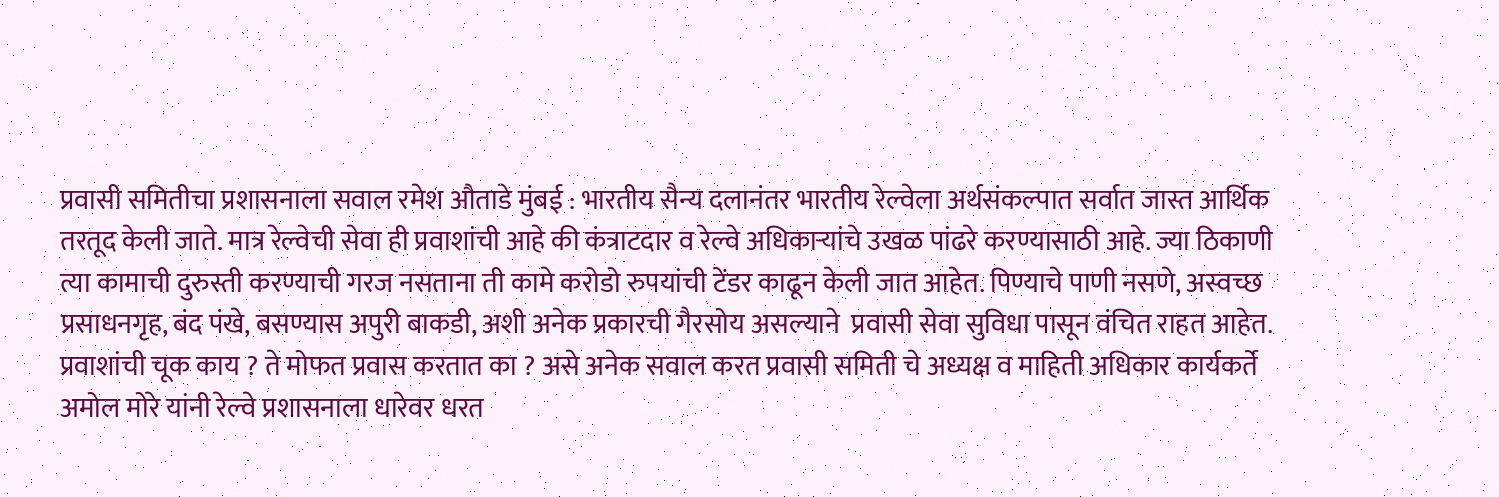प्रवासी समितीचा प्रशासनाला सवाल रमेश औताडे मुंबई : भारतीय सैन्य दलानंतर भारतीय रेल्वेला अर्थसंकल्पात सर्वात जास्त आर्थिक तरतूद केली जाते. मात्र रेल्वेची सेवा ही प्रवाशांची आहे की कंत्राटदार व रेल्वे अधिकाऱ्यांचे उखळ पांढरे करण्यासाठी आहे. ज्या ठिकाणी त्या कामाची दुरुस्ती करण्याची गरज नसताना ती कामे करोडो रुपयांची टेंडर काढून केली जात आहेत. पिण्याचे पाणी नसणे, अस्वच्छ प्रसाधनगृह, बंद पंखे, बसण्यास अपुरी बाकडी, अशी अनेक प्रकारची गैरसोय असल्याने  प्रवासी सेवा सुविधा पासून वंचित राहत आहेत. प्रवाशांची चूक काय ? ते मोफत प्रवास करतात का ? असे अनेक सवाल करत प्रवासी समिती चे अध्यक्ष व माहिती अधिकार कार्यकर्ते  अमोल मोरे यांनी रेल्वे प्रशासनाला धारेवर धरत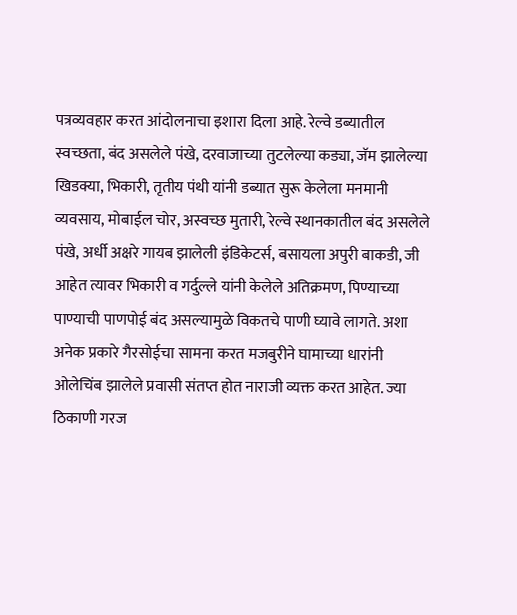पत्रव्यवहार करत आंदोलनाचा इशारा दिला आहे. रेल्वे डब्यातील स्वच्छता, बंद असलेले पंखे, दरवाजाच्या तुटलेल्या कड्या, जॅम झालेल्या खिडक्या, भिकारी, तृतीय पंथी यांनी डब्यात सुरू केलेला मनमानी व्यवसाय, मोबाईल चोर, अस्वच्छ मुतारी, रेल्वे स्थानकातील बंद असलेले पंखे, अर्धी अक्षरे गायब झालेली इंडिकेटर्स, बसायला अपुरी बाकडी, जी आहेत त्यावर भिकारी व गर्दुल्ले यांनी केलेले अतिक्रमण, पिण्याच्या पाण्याची पाणपोई बंद असल्यामुळे विकतचे पाणी घ्यावे लागते. अशा अनेक प्रकारे गैरसोईचा सामना करत मजबुरीने घामाच्या धारांनी ओलेचिंब झालेले प्रवासी संतप्त होत नाराजी व्यक्त करत आहेत. ज्या ठिकाणी गरज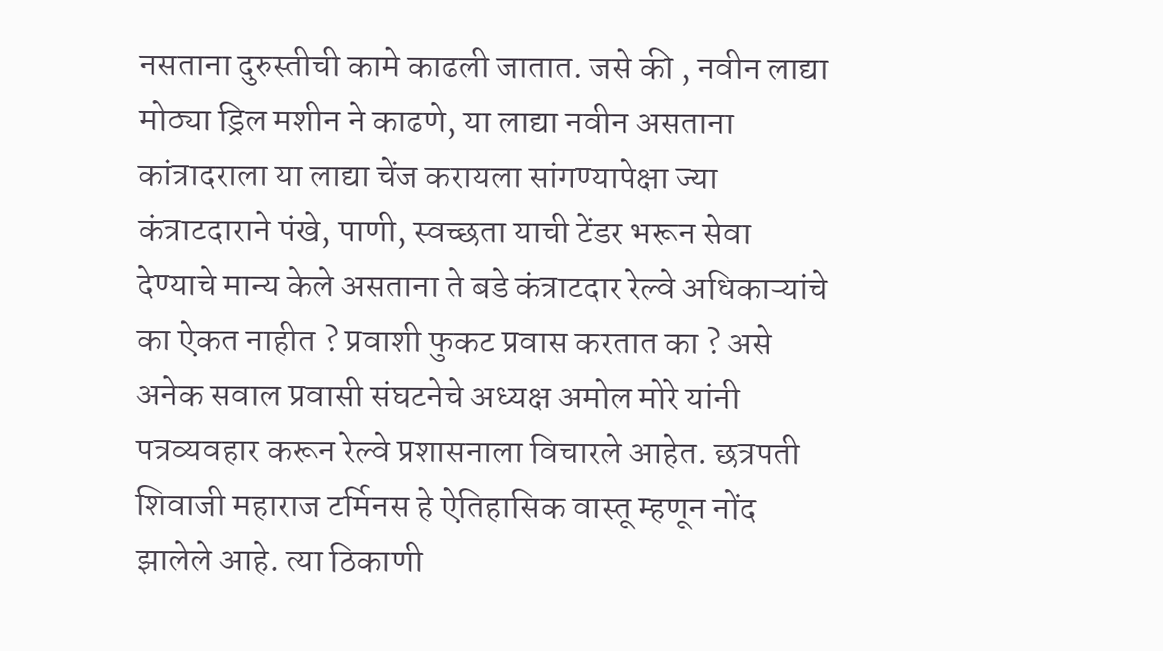नसताना दुरुस्तीची कामे काढली जातात. जसे की , नवीन लाद्या मोठ्या ड्रिल मशीन ने काढणे, या लाद्या नवीन असताना कांत्रादराला या लाद्या चेंज करायला सांगण्यापेक्षा ज्या कंत्राटदाराने पंखे, पाणी, स्वच्छता याची टेंडर भरून सेवा देण्याचे मान्य केले असताना ते बडे कंत्राटदार रेल्वे अधिकाऱ्यांचे का ऐकत नाहीत ? प्रवाशी फुकट प्रवास करतात का ? असे अनेक सवाल प्रवासी संघटनेचे अध्यक्ष अमोल मोरे यांनी पत्रव्यवहार करून रेल्वे प्रशासनाला विचारले आहेत. छत्रपती शिवाजी महाराज टर्मिनस हे ऐतिहासिक वास्तू म्हणून नोंद झालेले आहे. त्या ठिकाणी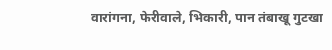वारांगना, फेरीवाले, भिकारी, पान तंबाखू गुटखा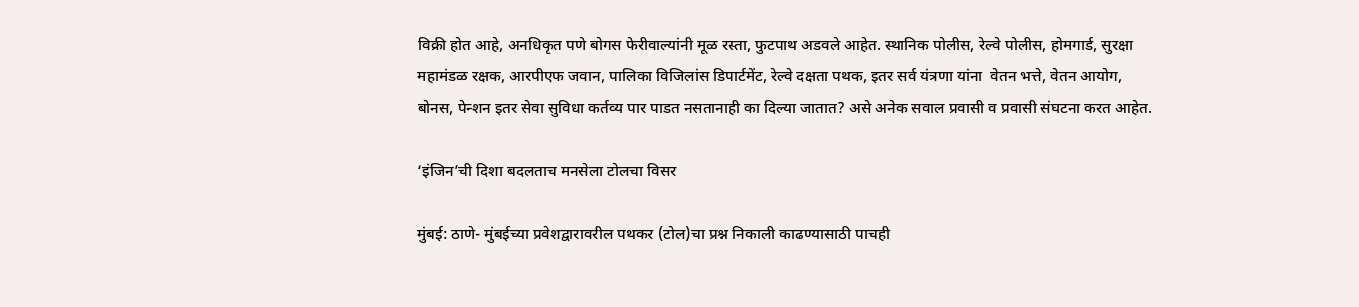विक्री होत आहे, अनधिकृत पणे बोगस फेरीवाल्यांनी मूळ रस्ता, फुटपाथ अडवले आहेत. स्थानिक पोलीस, रेल्वे पोलीस, होमगार्ड, सुरक्षा महामंडळ रक्षक, आरपीएफ जवान, पालिका विजिलांस डिपार्टमेंट, रेल्वे दक्षता पथक, इतर सर्व यंत्रणा यांना  वेतन भत्ते, वेतन आयोग, बोनस, पेन्शन इतर सेवा सुविधा कर्तव्य पार पाडत नसतानाही का दिल्या जातात? असे अनेक सवाल प्रवासी व प्रवासी संघटना करत आहेत.

‘इंजिन’ची दिशा बदलताच मनसेला टोलचा विसर

मुंबई: ठाणे- मुंबईच्या प्रवेशद्वारावरील पथकर (टोल)चा प्रश्न निकाली काढण्यासाठी पाचही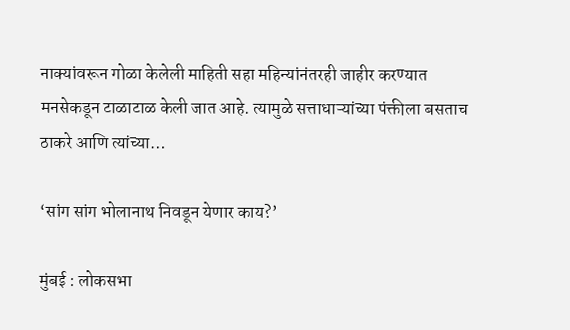नाक्यांवरून गोळा केलेली माहिती सहा महिन्यांनंतरही जाहीर करण्यात मनसेकडून टाळाटाळ केली जात आहे. त्यामुळे सत्ताधाऱ्यांच्या पंक्तीला बसताच ठाकरे आणि त्यांच्या…

‘सांग सांग भोलानाथ निवडून येणार काय?’

मुंबई : लोकसभा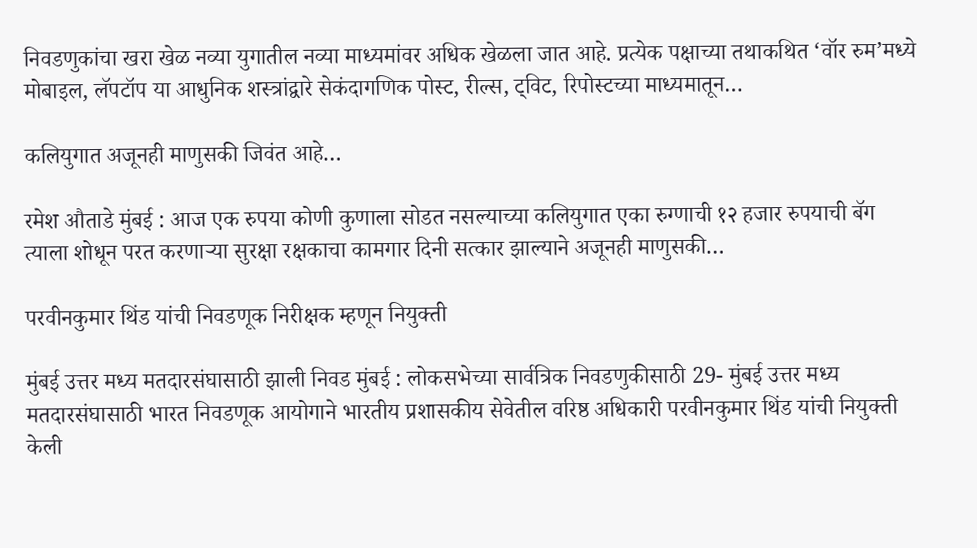निवडणुकांचा खरा खेळ नव्या युगातील नव्या माध्यमांवर अधिक खेळला जात आहे. प्रत्येक पक्षाच्या तथाकथित ‘वॉर रुम’मध्ये मोबाइल, लॅपटॉप या आधुनिक शस्त्रांद्वारे सेकंदागणिक पोस्ट, रील्स, ट्विट, रिपोस्टच्या माध्यमातून…

कलियुगात अजूनही माणुसकी जिवंत आहे…

रमेश औताडे मुंबई : आज एक रुपया कोणी कुणाला सोडत नसल्याच्या कलियुगात एका रुग्णाची १२ हजार रुपयाची बॅग त्याला शोधून परत करणाऱ्या सुरक्षा रक्षकाचा कामगार दिनी सत्कार झाल्याने अजूनही माणुसकी…

परवीनकुमार थिंड यांची निवडणूक निरीक्षक म्हणून नियुक्ती

मुंबई उत्तर मध्य मतदारसंघासाठी झाली निवड मुंबई : लोकसभेच्या सार्वत्रिक निवडणुकीसाठी 29- मुंबई उत्तर मध्य मतदारसंघासाठी भारत निवडणूक आयोगाने भारतीय प्रशासकीय सेवेतील वरिष्ठ अधिकारी परवीनकुमार थिंड यांची नियुक्ती केली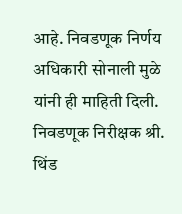आहे. निवडणूक निर्णय अधिकारी सोनाली मुळे यांनी ही माहिती दिली. निवडणूक निरीक्षक श्री. थिंड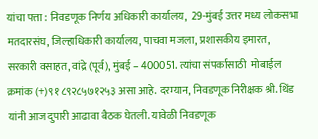यांचा पत्ता : निवडणूक निर्णय अधिकारी कार्यालय,  29-मुंबई उत्तर मध्य लोकसभा मतदारसंघ, जिल्हाधिकारी कार्यालय, पाचवा मजला, प्रशासकीय इमारत, सरकारी वसाहत, वांद्रे (पूर्व), मुंबई – 400051. त्यांचा संपर्कासाठी  मोबाईल क्रमांक (+)९१ ८९२८५७१२५३ असा आहे. दरम्यान, निवडणूक निरीक्षक श्री. थिंड यांनी आज दुपारी आढावा बैठक घेतली. यावेळी निवडणूक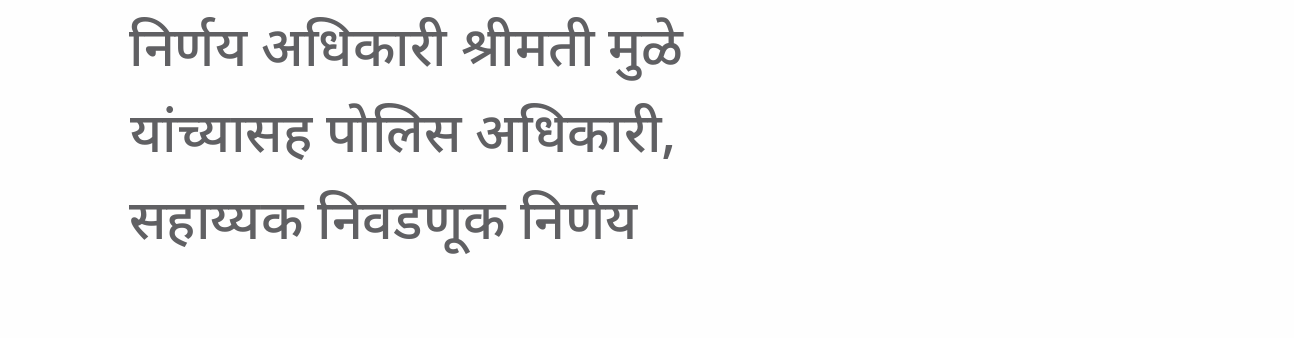निर्णय अधिकारी श्रीमती मुळे यांच्यासह पोलिस अधिकारी, सहाय्यक निवडणूक निर्णय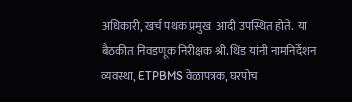अधिकारी, खर्च पथक प्रमुख  आदी उपस्थित होते.  या बैठकीत निवडणूक निरीक्षक श्री. थिंड यांनी नामनिर्देशन व्यवस्था, ETPBMS वेळापत्रक, घरपोच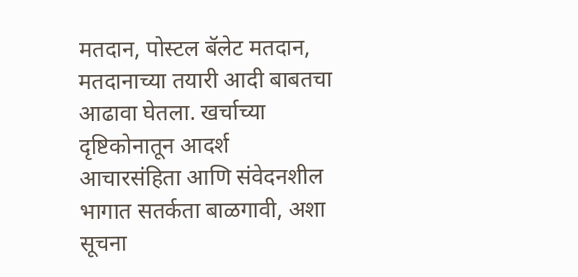मतदान, पोस्टल बॅलेट मतदान, मतदानाच्या तयारी आदी बाबतचा आढावा घेतला. खर्चाच्या दृष्टिकोनातून आदर्श आचारसंहिता आणि संवेदनशील भागात सतर्कता बाळगावी, अशा सूचना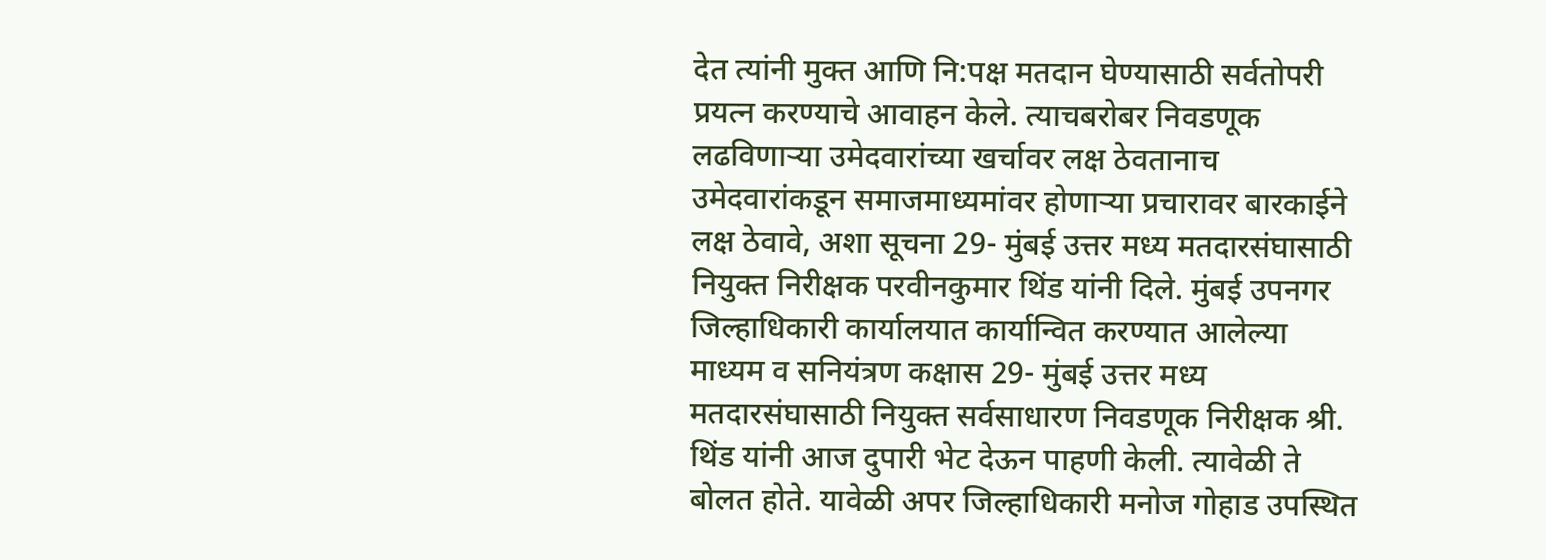देत त्यांनी मुक्त आणि नि:पक्ष मतदान घेण्यासाठी सर्वतोपरी प्रयत्न करण्याचे आवाहन केले. त्याचबरोबर निवडणूक लढविणाऱ्या उमेदवारांच्या खर्चावर लक्ष ठेवतानाच उमेदवारांकडून समाजमाध्यमांवर होणाऱ्या प्रचारावर बारकाईने लक्ष ठेवावे, अशा सूचना 29- मुंबई उत्तर मध्य मतदारसंघासाठी नियुक्त निरीक्षक परवीनकुमार थिंड यांनी दिले. मुंबई उपनगर जिल्हाधिकारी कार्यालयात कार्यान्वित करण्यात आलेल्या माध्यम व सनियंत्रण कक्षास 29- मुंबई उत्तर मध्य मतदारसंघासाठी नियुक्त सर्वसाधारण निवडणूक निरीक्षक श्री. थिंड यांनी आज दुपारी भेट देऊन पाहणी केली. त्यावेळी ते बोलत होते. यावेळी अपर जिल्हाधिकारी मनोज गोहाड उपस्थित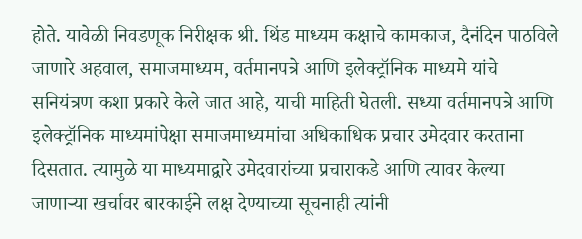होते. यावेळी निवडणूक निरीक्षक श्री. थिंड माध्यम कक्षाचे कामकाज, दैनंदिन पाठविले जाणारे अहवाल, समाजमाध्यम, वर्तमानपत्रे आणि इलेक्ट्रॉनिक माध्यमे यांचे सनियंत्रण कशा प्रकारे केले जात आहे, याची माहिती घेतली. सध्या वर्तमानपत्रे आणि इलेक्ट्रॉनिक माध्यमांपेक्षा समाजमाध्यमांचा अधिकाधिक प्रचार उमेदवार करताना दिसतात. त्यामुळे या माध्यमाद्वारे उमेदवारांच्या प्रचाराकडे आणि त्यावर केल्या जाणाऱ्या खर्चावर बारकाईने लक्ष देण्याच्या सूचनाही त्यांनी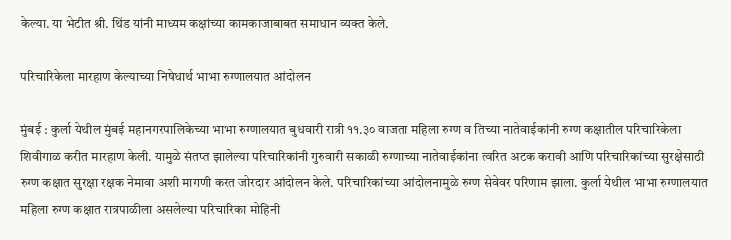केल्या. या भेटीत श्री. थिंड यांनी माध्यम कक्षांच्या कामकाजाबाबत समाधान व्यक्त केले.

परिचारिकेला मारहाण केल्याच्या निषेधार्थ भाभा रुग्णालयात आंदोलन

मुंबई : कुर्ला येथील मुंबई महानगरपालिकेच्या भाभा रुग्णालयात बुधवारी रात्री ११.३० वाजता महिला रुग्ण व तिच्या नातेवाईकांनी रुग्ण कक्षातील परिचारिकेला शिवीगाळ करीत मारहाण केली. यामुळे संतप्त झालेल्या परिचारिकांनी गुरुवारी सकाळी रुग्णाच्या नातेवाईकांना त्वरित अटक करावी आणि परिचारिकांच्या सुरक्षेसाठी रुग्ण कक्षात सुरक्षा रक्षक नेमावा अशी मागणी करत जोरदार आंदोलन केले. परिचारिकांच्या आंदोलनामुळे रुग्ण सेवेवर परिणाम झाला. कुर्ला येथील भाभा रुग्णालयात महिला रुग्ण कक्षात रात्रपाळीला असलेल्या परिचारिका मोहिनी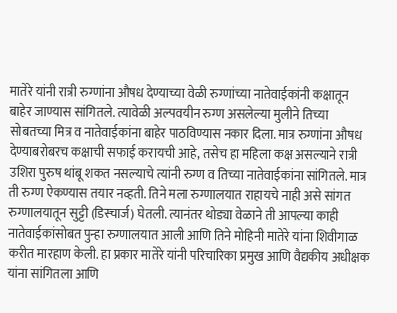मातेरे यांनी रात्री रुग्णांना औषध देण्याच्या वेळी रुग्णांच्या नातेवाईकांनी कक्षातून बाहेर जाण्यास सांगितले. त्यावेळी अल्पवयीन रुग्ण असलेल्या मुलीने तिच्या सोबतच्या मित्र व नातेवाईकांना बाहेर पाठविण्यास नकार दिला. मात्र रुग्णांना औषध देण्याबरोबरच कक्षाची सफाई करायची आहे, तसेच हा महिला कक्ष असल्याने रात्री उशिरा पुरुष थांबू शकत नसल्याचे त्यांनी रुग्ण व तिच्या नातेवाईकांना सांगितले. मात्र ती रुग्ण ऐकण्यास तयार नव्हती. तिने मला रुग्णालयात राहायचे नाही असे सांगत रुग्णालयातून सुट्टी (डिस्चार्ज) घेतली. त्यानंतर थोड्या वेळाने ती आपल्या काही नातेवाईकांसोबत पुन्हा रुग्णालयात आली आणि तिने मोहिनी मातेरे यांना शिवीगाळ करीत मारहाण केली. हा प्रकार मातेरे यांनी परिचारिका प्रमुख आणि वैद्यकीय अधीक्षक यांना सांगितला आणि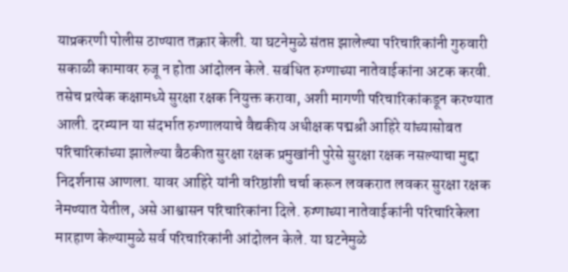याप्रकरणी पोलीस ठाण्यात तक्रार केली. या घटनेमुळे संतप्त झालेल्या परिचारिकांनी गुरुवारी सकाळी कामावर रुजू न होता आंदोलन केले. सबंधित रुग्णाच्या नातेवाईकांना अटक करवी. तसेच प्रत्येक कक्षामध्ये सुरक्षा रक्षक नियुक्त करावा, अशी मागणी परिचारिकांकडून करण्यात आली. दरम्यान या संदर्भात रुग्णालयाचे वैद्यकीय अधीक्षक पद्मश्री आहिरे यांच्यासोबत परिचारिकांच्या झालेल्या बैठकीत सुरक्षा रक्षक प्रमुखांनी पुरेसे सुरक्षा रक्षक नसल्याचा मुद्दा निदर्शनास आणला. यावर आहिरे यांनी वरिष्ठांशी चर्चा करून लवकरात लवकर सुरक्षा रक्षक नेमण्यात येतील, असे आश्वासन परिचारिकांना दिले. रुग्णाच्या नातेवाईकांनी परिचारिकेला मारहाण केल्यामुळे सर्व परिचारिकांनी आंदोलन केले. या घटनेमुळे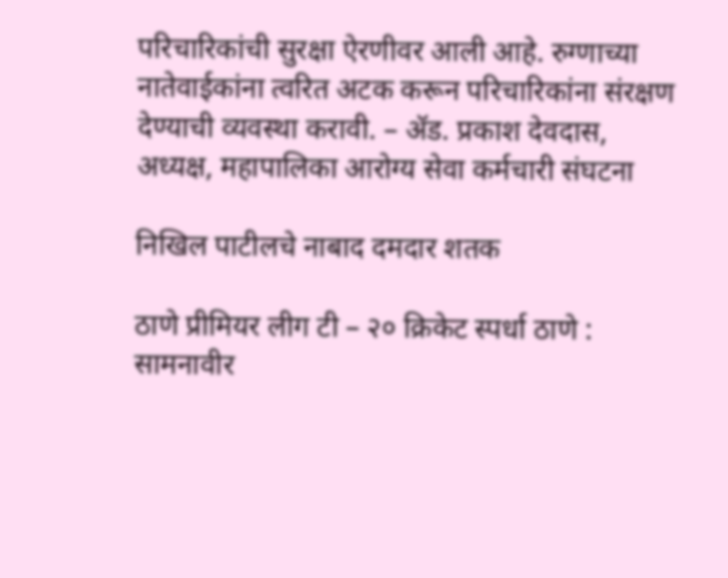परिचारिकांची सुरक्षा ऐरणीवर आली आहे. रुग्णाच्या नातेवाईकांना त्वरित अटक करून परिचारिकांना संरक्षण देण्याची व्यवस्था करावी. – ॲड. प्रकाश देवदास, अध्यक्ष, महापालिका आरोग्य सेवा कर्मचारी संघटना

निखिल पाटीलचे नाबाद दमदार शतक

ठाणे प्रीमियर लीग टी – २० क्रिकेट स्पर्धा ठाणे : सामनावीर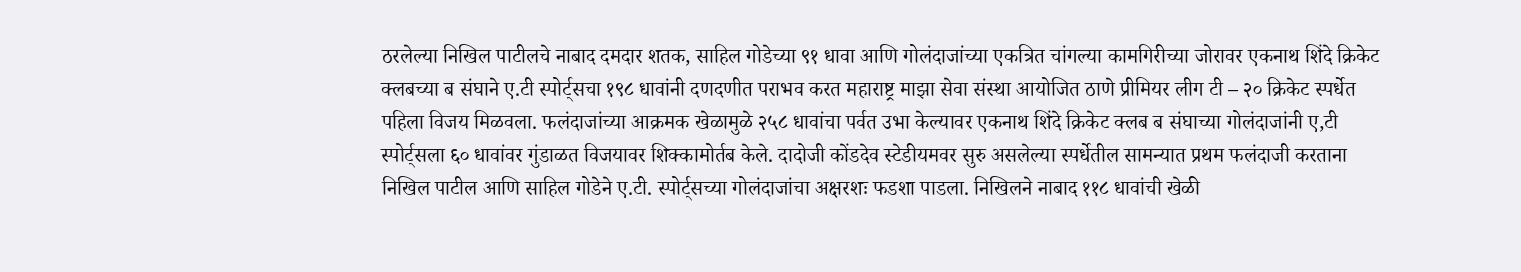ठरलेल्या निखिल पाटीलचे नाबाद दमदार शतक, साहिल गोडेच्या ९१ धावा आणि गोलंदाजांच्या एकत्रित चांगल्या कामगिरीच्या जोरावर एकनाथ शिंदे क्रिकेट क्लबच्या ब संघाने ए.टी स्पोर्ट्सचा १९८ धावांनी दणदणीत पराभव करत महाराष्ट्र माझा सेवा संस्था आयोजित ठाणे प्रीमियर लीग टी – २० क्रिकेट स्पर्धेत पहिला विजय मिळवला. फलंदाजांच्या आक्रमक खेळामुळे २५८ धावांचा पर्वत उभा केल्यावर एकनाथ शिंदे क्रिकेट क्लब ब संघाच्या गोलंदाजांनी ए,टी स्पोर्ट्सला ६० धावांवर गुंडाळत विजयावर शिक्कामोर्तब केले. दादोजी कोंडदेव स्टेडीयमवर सुरु असलेल्या स्पर्धेतील सामन्यात प्रथम फलंदाजी करताना निखिल पाटील आणि साहिल गोडेने ए.टी. स्पोर्ट्सच्या गोलंदाजांचा अक्षरशः फडशा पाडला. निखिलने नाबाद ११८ धावांची खेळी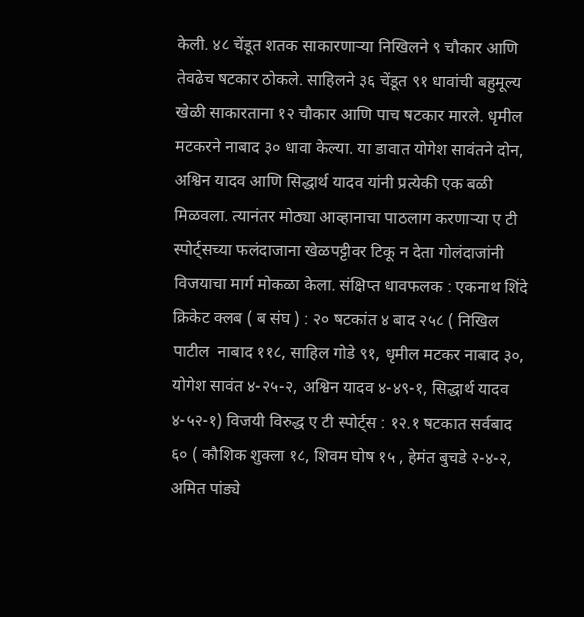केली. ४८ चेंडूत शतक साकारणाऱ्या निखिलने ९ चौकार आणि तेवढेच षटकार ठोकले. साहिलने ३६ चेंडूत ९१ धावांची बहुमूल्य खेळी साकारताना १२ चौकार आणि पाच षटकार मारले. धृमील मटकरने नाबाद ३० धावा केल्या. या डावात योगेश सावंतने दोन, अश्विन यादव आणि सिद्धार्थ यादव यांनी प्रत्येकी एक बळी मिळवला. त्यानंतर मोठ्या आव्हानाचा पाठलाग करणाऱ्या ए टी स्पोर्ट्सच्या फलंदाजाना खेळपट्टीवर टिकू न देता गोलंदाजांनी विजयाचा मार्ग मोकळा केला. संक्षिप्त धावफलक : एकनाथ शिंदे क्रिकेट क्लब ( ब संघ ) : २० षटकांत ४ बाद २५८ ( निखिल पाटील  नाबाद ११८, साहिल गोडे ९१, धृमील मटकर नाबाद ३०, योगेश सावंत ४-२५-२, अश्विन यादव ४-४९-१, सिद्धार्थ यादव ४-५२-१) विजयी विरुद्ध ए टी स्पोर्ट्स : १२.१ षटकात सर्वबाद ६० ( कौशिक शुक्ला १८, शिवम घोष १५ , हेमंत बुचडे २-४-२, अमित पांड्ये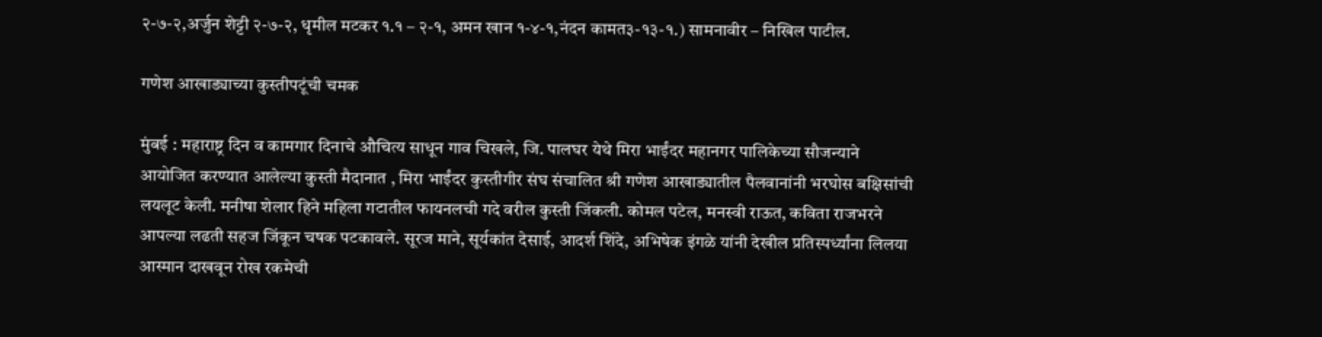२-७-२,अर्जुन शेट्टी २-७-२, धृमील मटकर १.१ – २-१, अमन खान १-४-१,नंदन कामत३-१३-१.) सामनावीर – निखिल पाटील.

गणेश आखाड्याच्या कुस्तीपटूंची चमक

मुंबई : महाराष्ट्र दिन व कामगार दिनाचे औचित्य साधून गाव चिखले, जि. पालघर येथे मिरा भाईंदर महानगर पालिकेच्या सौजन्याने आयोजित करण्यात आलेल्या कुस्ती मैदानात , मिरा भाईंदर कुस्तीगीर संघ संचालित श्री गणेश आखाड्यातील पैलवानांनी भरघोस बक्षिसांची लयलूट केली. मनीषा शेलार हिने महिला गटातील फायनलची गदे वरील कुस्ती जिंकली. कोमल पटेल, मनस्वी राऊत, कविता राजभरने आपल्या लढती सहज जिंकून चषक पटकावले. सूरज माने, सूर्यकांत देसाई, आदर्श शिंदे, अभिषेक इंगळे यांनी देखील प्रतिस्पर्ध्यांना लिलया आस्मान दाखवून रोख रकमेची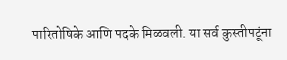पारितोषिके आणि पदके मिळवली. या सर्व कुस्तीपटूंना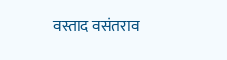वस्ताद वसंतराव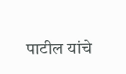पाटील यांचे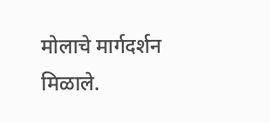मोलाचे मार्गदर्शन मिळाले.